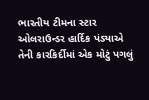ભારતીય ટીમના સ્ટાર ઓલરાઉન્ડર હાર્દિક પંડ્યાએ તેની કારકિર્દીમાં એક મોટું પગલું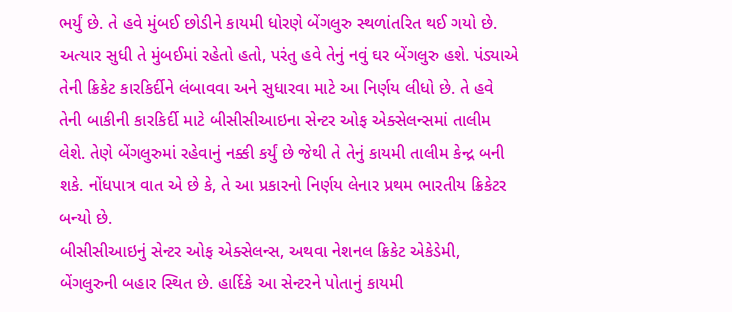ભર્યું છે. તે હવે મુંબઈ છોડીને કાયમી ધોરણે બેંગલુરુ સ્થળાંતરિત થઈ ગયો છે. અત્યાર સુધી તે મુંબઈમાં રહેતો હતો, પરંતુ હવે તેનું નવું ઘર બેંગલુરુ હશે. પંડ્યાએ તેની ક્રિકેટ કારકિર્દીને લંબાવવા અને સુધારવા માટે આ નિર્ણય લીધો છે. તે હવે તેની બાકીની કારકિર્દી માટે બીસીસીઆઇના સેન્ટર ઓફ એક્સેલન્સમાં તાલીમ લેશે. તેણે બેંગલુરુમાં રહેવાનું નક્કી કર્યું છે જેથી તે તેનું કાયમી તાલીમ કેન્દ્ર બની શકે. નોંધપાત્ર વાત એ છે કે, તે આ પ્રકારનો નિર્ણય લેનાર પ્રથમ ભારતીય ક્રિકેટર બન્યો છે.
બીસીસીઆઇનું સેન્ટર ઓફ એક્સેલન્સ, અથવા નેશનલ ક્રિકેટ એકેડેમી, બેંગલુરુની બહાર સ્થિત છે. હાર્દિકે આ સેન્ટરને પોતાનું કાયમી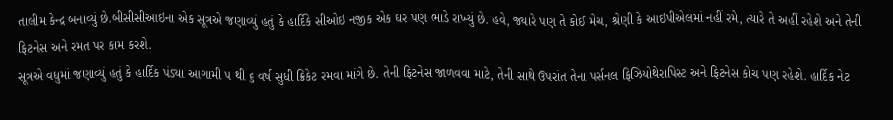તાલીમ કેન્દ્ર બનાવ્યું છે.બીસીસીઆઇના એક સૂત્રએ જણાવ્યું હતું કે હાર્દિકે સીઓઇ નજીક એક ઘર પણ ભાડે રાખ્યું છે. હવે, જ્યારે પણ તે કોઈ મેચ, શ્રેણી કે આઇપીએલમાં નહીં રમે, ત્યારે તે અહીં રહેશે અને તેની ફિટનેસ અને રમત પર કામ કરશે.
સૂત્રએ વધુમાં જણાવ્યું હતું કે હાર્દિક પંડ્યા આગામી ૫ થી ૬ વર્ષ સુધી ક્રિકેટ રમવા માંગે છે. તેની ફિટનેસ જાળવવા માટે, તેની સાથે ઉપરાંત તેના પર્સનલ ફિઝિયોથેરાપિસ્ટ અને ફિટનેસ કોચ પણ રહેશે. હાર્દિક નેટ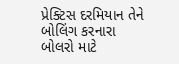પ્રેક્ટિસ દરમિયાન તેને બોલિંગ કરનારા બોલરો માટે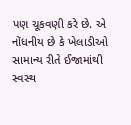પણ ચૂકવણી કરે છે. એ નોંધનીય છે કે ખેલાડીઓ સામાન્ય રીતે ઈજામાંથી સ્વસ્થ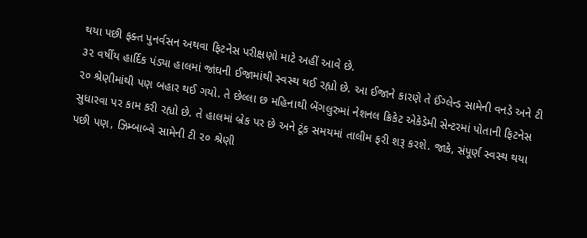થયા પછી ફક્ત પુનર્વસન અથવા ફિટનેસ પરીક્ષણો માટે અહીં આવે છે.
૩૨ વર્ષીય હાર્દિક પંડ્યા હાલમાં જાંઘની ઈજામાંથી સ્વસ્થ થઈ રહ્યો છે. આ ઈજાને કારણે તે ઈંગ્લેન્ડ સામેની વનડે અને ટી ૨૦ શ્રેણીમાંથી પણ બહાર થઈ ગયો. તે છેલ્લા છ મહિનાથી બેંગલુરુમાં નેશનલ ક્રિકેટ એકેડેમી સેન્ટરમાં પોતાની ફિટનેસ સુધારવા પર કામ કરી રહ્યો છે. તે હાલમાં બ્રેક પર છે અને ટૂંક સમયમાં તાલીમ ફરી શરૂ કરશે. જાકે, સંપૂર્ણ સ્વસ્થ થયા પછી પણ, ઝિમ્બાબ્વે સામેની ટી ૨૦ શ્રેણી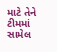માટે તેને ટીમમાં સામેલ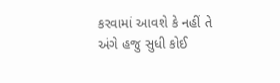કરવામાં આવશે કે નહીં તે અંગે હજુ સુધી કોઈ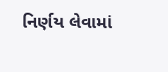નિર્ણય લેવામાં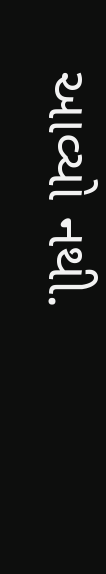આવ્યો નથી.